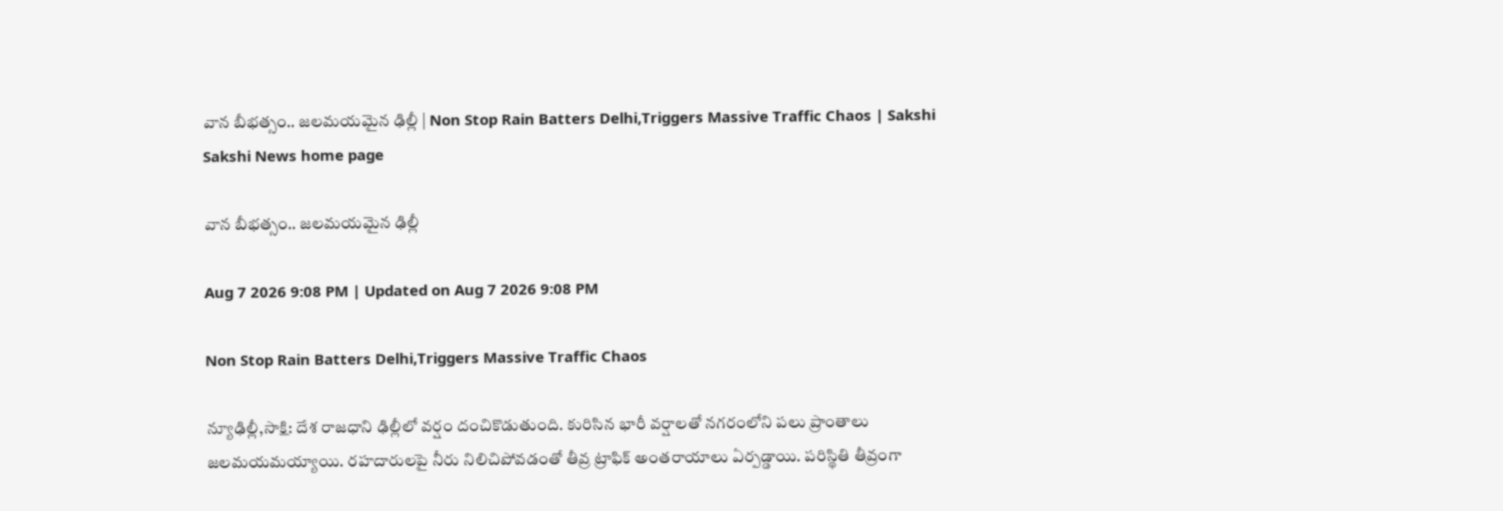వాన బీభత్సం.. జలమయమైన ఢిల్లీ | Non Stop Rain Batters Delhi,Triggers Massive Traffic Chaos | Sakshi
Sakshi News home page

వాన బీభత్సం.. జలమయమైన ఢిల్లీ

Aug 7 2026 9:08 PM | Updated on Aug 7 2026 9:08 PM

Non Stop Rain Batters Delhi,Triggers Massive Traffic Chaos

న్యూఢిల్లీ,సాక్షి: దేశ రాజధాని ఢిల్లీలో వర్షం దంచికొడుతుంది. కురిసిన భారీ వర్షాలతో నగరంలోని పలు ప్రాంతాలు జలమయమయ్యాయి. రహదారులపై నీరు నిలిచిపోవడంతో తీవ్ర ట్రాఫిక్ అంతరాయాలు ఏర్పడ్డాయి. పరిస్థితి తీవ్రంగా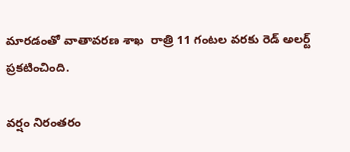మారడంతో వాతావరణ శాఖ  రాత్రి 11 గంటల వరకు రెడ్ అలర్ట్ ప్రకటించింది.

వర్షం నిరంతరం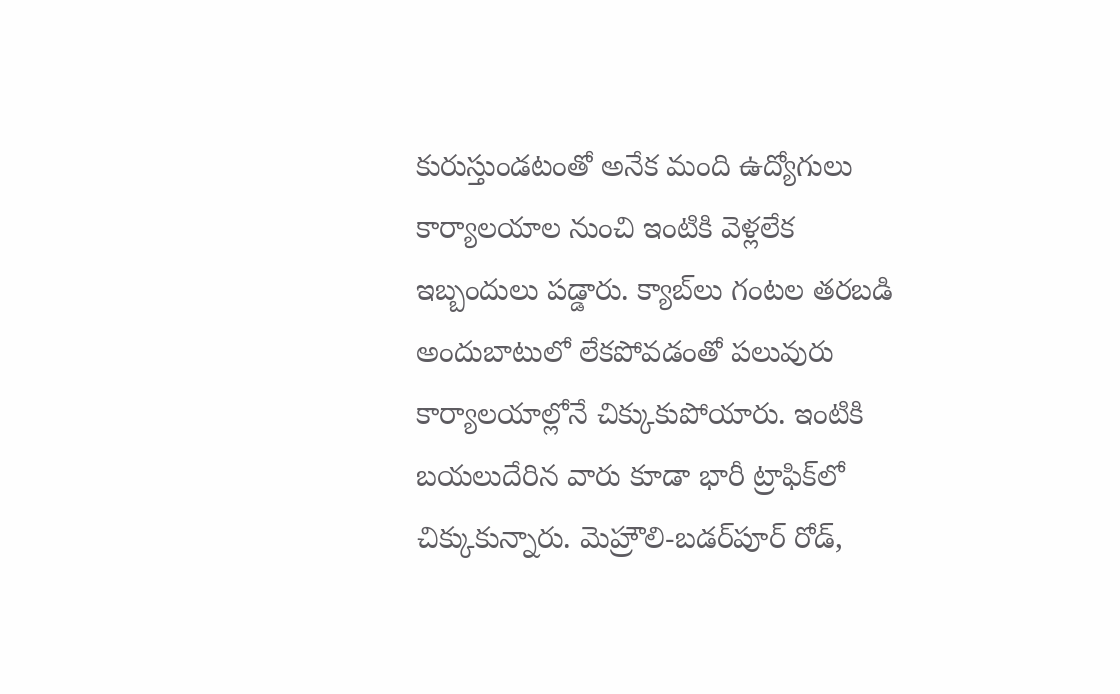కురుస్తుండటంతో అనేక మంది ఉద్యోగులు కార్యాలయాల నుంచి ఇంటికి వెళ్లలేక ఇబ్బందులు పడ్డారు. క్యాబ్‌లు గంటల తరబడి అందుబాటులో లేకపోవడంతో పలువురు కార్యాలయాల్లోనే చిక్కుకుపోయారు. ఇంటికి బయలుదేరిన వారు కూడా భారీ ట్రాఫిక్‌లో చిక్కుకున్నారు. మెహ్రౌలి-బడర్‌పూర్ రోడ్,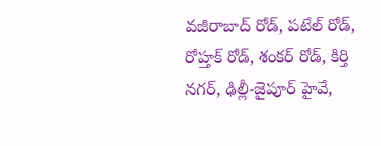వజీరాబాద్ రోడ్, పటేల్ రోడ్, రోహ్తక్ రోడ్, శంకర్ రోడ్, కిర్తి నగర్, ఢిల్లీ-జైపూర్ హైవే,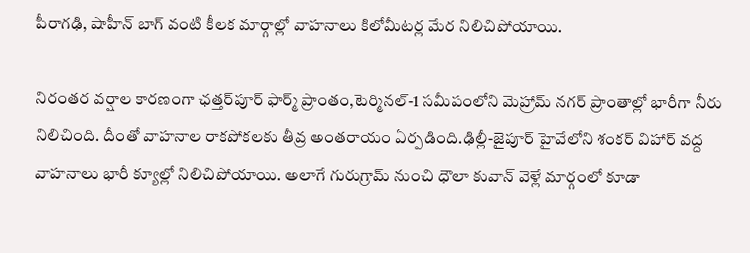పీరాగఢి, షాహీన్ బాగ్ వంటి కీలక మార్గాల్లో వాహనాలు కిలోమీటర్ల మేర నిలిచిపోయాయి.

నిరంతర వర్షాల కారణంగా ఛత్తర్‌పూర్ ఫార్మ్ ప్రాంతం,టెర్మినల్-1 సమీపంలోని మెహ్రామ్ నగర్ ప్రాంతాల్లో భారీగా నీరు నిలిచింది. దీంతో వాహనాల రాకపోకలకు తీవ్ర అంతరాయం ఏర్పడింది.ఢిల్లీ-జైపూర్ హైవేలోని శంకర్ విహార్ వద్ద వాహనాలు భారీ క్యూల్లో నిలిచిపోయాయి. అలాగే గురుగ్రామ్ నుంచి ధౌలా కువాన్ వెళ్లే మార్గంలో కూడా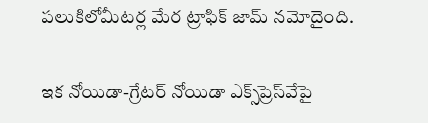పలుకిలోమీటర్ల మేర ట్రాఫిక్ జామ్ నమోదైంది.

ఇక నోయిడా-గ్రేటర్ నోయిడా ఎక్స్‌ప్రెస్‌వేపై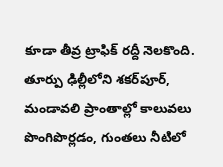కూడా తీవ్ర ట్రాఫిక్ రద్దీ నెలకొంది. తూర్పు ఢిల్లీలోని శకర్‌పూర్, మండావలి ప్రాంతాల్లో కాలువలు పొంగిపొర్లడం, గుంతలు నీటిలో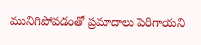మునిగిపోవడంతో ప్రమాదాలు పెరిగాయని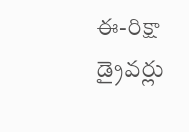ఈ-రిక్షా డ్రైవర్లు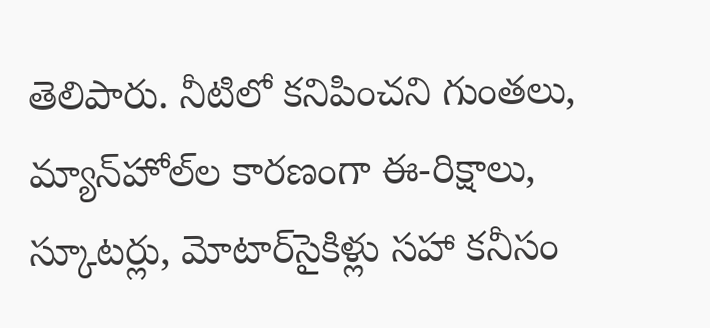తెలిపారు. నీటిలో కనిపించని గుంతలు, మ్యాన్‌హోల్‌ల కారణంగా ఈ-రిక్షాలు, స్కూటర్లు, మోటార్‌సైకిళ్లు సహా కనీసం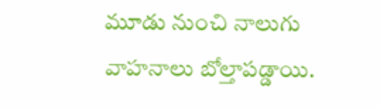మూడు నుంచి నాలుగు వాహనాలు బోల్తాపడ్డాయి.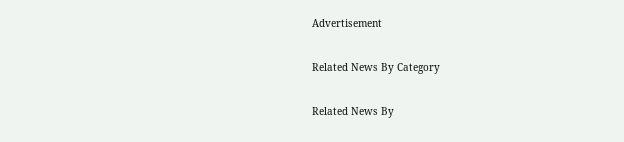Advertisement

Related News By Category

Related News By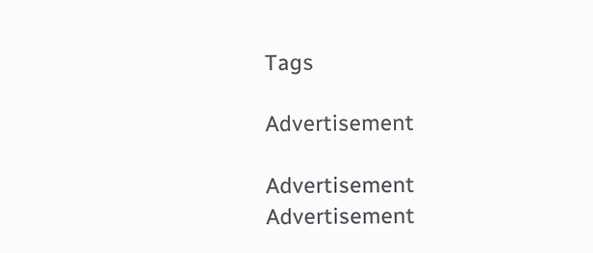Tags

Advertisement

Advertisement
Advertisement